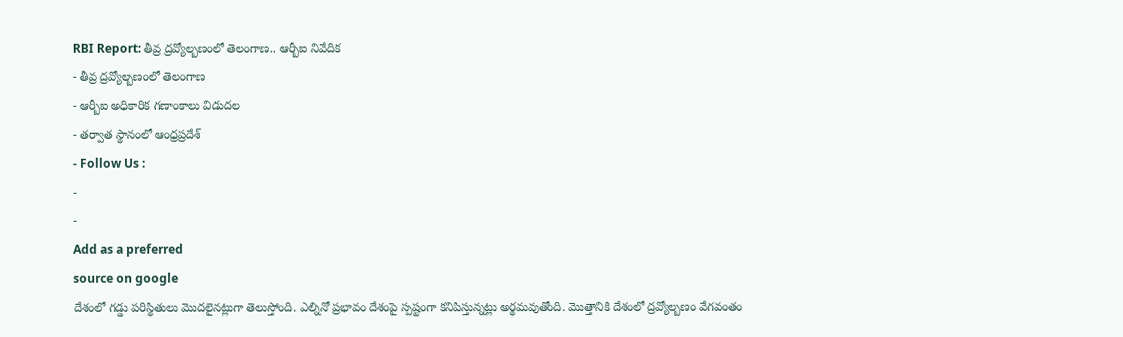RBI Report: తీవ్ర ద్రవ్యోల్బణంలో తెలంగాణ.. ఆర్బీఐ నివేదిక
- తీవ్ర ద్రవ్యోల్బణంలో తెలంగాణ
- ఆర్బీఐ అధికారిక గణాంకాలు విడుదల
- తర్వాత స్థానంలో ఆంధ్రప్రదేశ్
- Follow Us :
-
-
Add as a preferred
source on google
దేశంలో గడ్డు పరిస్థితులు మొదలైనట్లుగా తెలుస్తోంది. ఎల్నినో ప్రభావం దేశంపై స్పష్టంగా కనిపిస్తున్నట్లు అర్థమవుతోంది. మొత్తానికి దేశంలో ద్రవ్యోల్బణం వేగవంతం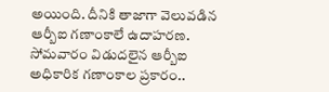అయింది. దీనికి తాజాగా వెలువడిన ఆర్బీఐ గణాంకాలే ఉదాహరణ.
సోమవారం విడుదలైన ఆర్బీఐ అధికారిక గణాంకాల ప్రకారం..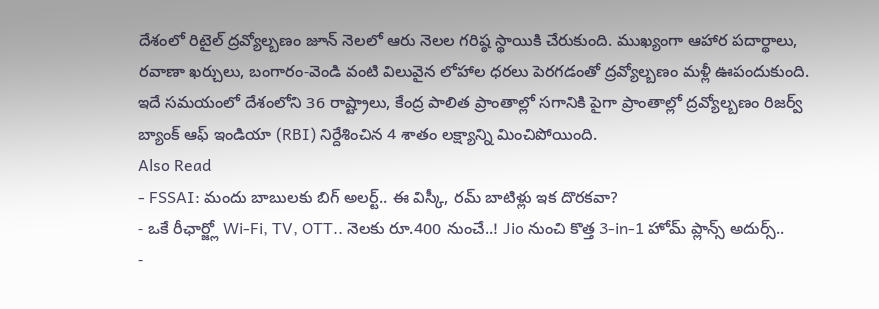దేశంలో రిటైల్ ద్రవ్యోల్బణం జూన్ నెలలో ఆరు నెలల గరిష్ఠ స్థాయికి చేరుకుంది. ముఖ్యంగా ఆహార పదార్థాలు, రవాణా ఖర్చులు, బంగారం-వెండి వంటి విలువైన లోహాల ధరలు పెరగడంతో ద్రవ్యోల్బణం మళ్లీ ఊపందుకుంది. ఇదే సమయంలో దేశంలోని 36 రాష్ట్రాలు, కేంద్ర పాలిత ప్రాంతాల్లో సగానికి పైగా ప్రాంతాల్లో ద్రవ్యోల్బణం రిజర్వ్ బ్యాంక్ ఆఫ్ ఇండియా (RBI) నిర్దేశించిన 4 శాతం లక్ష్యాన్ని మించిపోయింది.
Also Read
- FSSAI: మందు బాబులకు బిగ్ అలర్ట్.. ఈ విస్కీ, రమ్ బాటిళ్లు ఇక దొరకవా?
- ఒకే రీఛార్జ్లో Wi-Fi, TV, OTT.. నెలకు రూ.400 నుంచే..! Jio నుంచి కొత్త 3-in-1 హోమ్ ప్లాన్స్ అదుర్స్..
-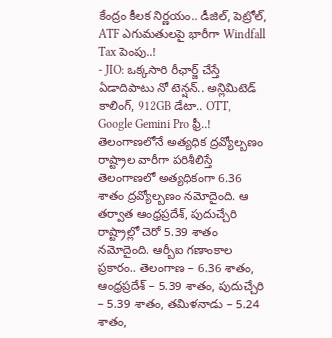కేంద్రం కీలక నిర్ణయం.. డీజిల్, పెట్రోల్, ATF ఎగుమతులపై భారీగా Windfall Tax పెంపు..!
- JIO: ఒక్కసారి రీఛార్జ్ చేస్తే ఏడాదిపాటు నో టెన్షన్.. అన్లిమిటెడ్ కాలింగ్, 912GB డేటా.. OTT, Google Gemini Pro ఫ్రీ..!
తెలంగాణలోనే అత్యధిక ద్రవ్యోల్బణం
రాష్ట్రాల వారీగా పరిశీలిస్తే తెలంగాణలో అత్యధికంగా 6.36 శాతం ద్రవ్యోల్బణం నమోదైంది. ఆ తర్వాత ఆంధ్రప్రదేశ్, పుదుచ్చేరి రాష్ట్రాల్లో చెరో 5.39 శాతం నమోదైంది. ఆర్బీఐ గణాంకాల ప్రకారం.. తెలంగాణ – 6.36 శాతం, ఆంధ్రప్రదేశ్ – 5.39 శాతం, పుదుచ్చేరి – 5.39 శాతం, తమిళనాడు – 5.24 శాతం,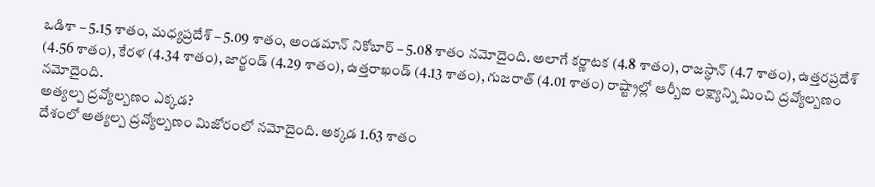ఒడిశా – 5.15 శాతం, మధ్యప్రదేశ్ – 5.09 శాతం, అండమాన్ నికోబార్ – 5.08 శాతం నమోదైంది. అలాగే కర్ణాటక (4.8 శాతం), రాజస్థాన్ (4.7 శాతం), ఉత్తరప్రదేశ్ (4.56 శాతం), కేరళ (4.34 శాతం), జార్ఖండ్ (4.29 శాతం), ఉత్తరాఖండ్ (4.13 శాతం), గుజరాత్ (4.01 శాతం) రాష్ట్రాల్లో ఆర్బీఐ లక్ష్యాన్ని మించి ద్రవ్యోల్బణం నమోదైంది.
అత్యల్ప ద్రవ్యోల్బణం ఎక్కడ?
దేశంలో అత్యల్ప ద్రవ్యోల్బణం మిజోరంలో నమోదైంది. అక్కడ 1.63 శాతం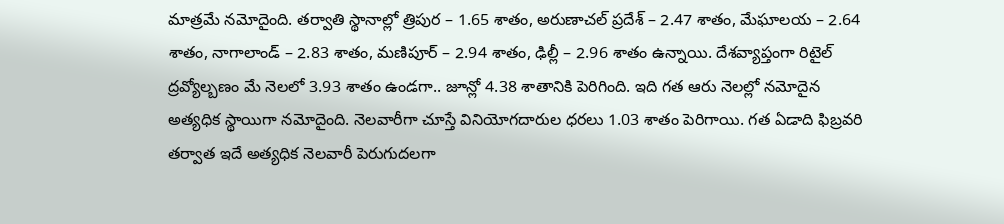మాత్రమే నమోదైంది. తర్వాతి స్థానాల్లో త్రిపుర – 1.65 శాతం, అరుణాచల్ ప్రదేశ్ – 2.47 శాతం, మేఘాలయ – 2.64 శాతం, నాగాలాండ్ – 2.83 శాతం, మణిపూర్ – 2.94 శాతం, ఢిల్లీ – 2.96 శాతం ఉన్నాయి. దేశవ్యాప్తంగా రిటైల్ ద్రవ్యోల్బణం మే నెలలో 3.93 శాతం ఉండగా.. జూన్లో 4.38 శాతానికి పెరిగింది. ఇది గత ఆరు నెలల్లో నమోదైన అత్యధిక స్థాయిగా నమోదైంది. నెలవారీగా చూస్తే వినియోగదారుల ధరలు 1.03 శాతం పెరిగాయి. గత ఏడాది ఫిబ్రవరి తర్వాత ఇదే అత్యధిక నెలవారీ పెరుగుదలగా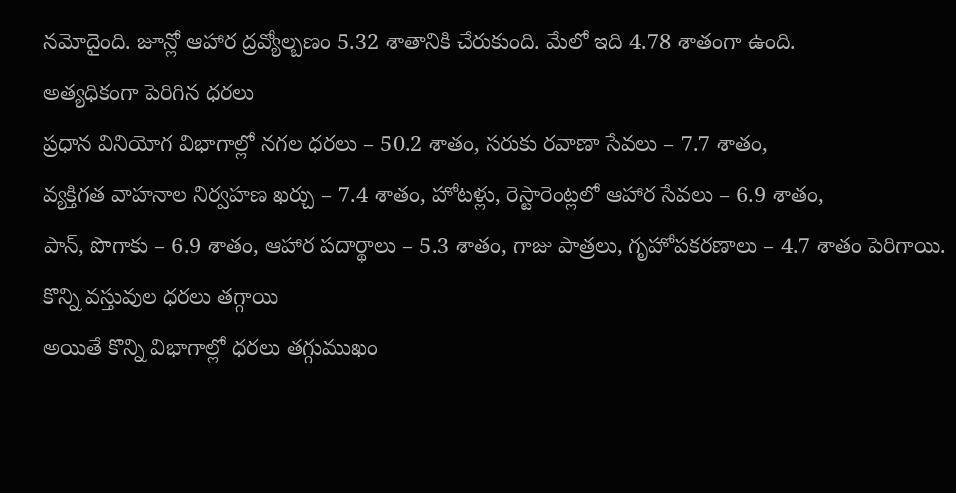నమోదైంది. జూన్లో ఆహార ద్రవ్యోల్బణం 5.32 శాతానికి చేరుకుంది. మేలో ఇది 4.78 శాతంగా ఉంది.
అత్యధికంగా పెరిగిన ధరలు
ప్రధాన వినియోగ విభాగాల్లో నగల ధరలు – 50.2 శాతం, సరుకు రవాణా సేవలు – 7.7 శాతం,
వ్యక్తిగత వాహనాల నిర్వహణ ఖర్చు – 7.4 శాతం, హోటళ్లు, రెస్టారెంట్లలో ఆహార సేవలు – 6.9 శాతం,
పాన్, పొగాకు – 6.9 శాతం, ఆహార పదార్థాలు – 5.3 శాతం, గాజు పాత్రలు, గృహోపకరణాలు – 4.7 శాతం పెరిగాయి.
కొన్ని వస్తువుల ధరలు తగ్గాయి
అయితే కొన్ని విభాగాల్లో ధరలు తగ్గుముఖం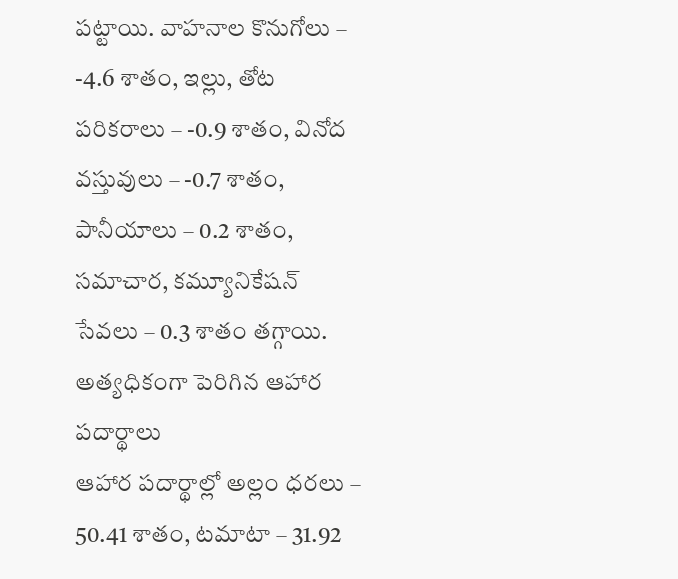పట్టాయి. వాహనాల కొనుగోలు – -4.6 శాతం, ఇల్లు, తోట పరికరాలు – -0.9 శాతం, వినోద వస్తువులు – -0.7 శాతం, పానీయాలు – 0.2 శాతం, సమాచార, కమ్యూనికేషన్ సేవలు – 0.3 శాతం తగ్గాయి.
అత్యధికంగా పెరిగిన ఆహార పదార్థాలు
ఆహార పదార్థాల్లో అల్లం ధరలు – 50.41 శాతం, టమాటా – 31.92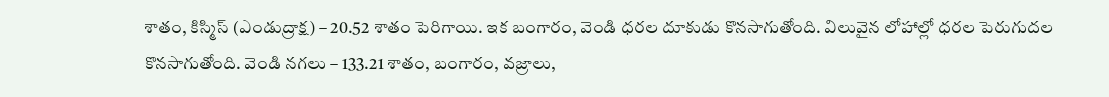శాతం, కిస్మిస్ (ఎండుద్రాక్ష) – 20.52 శాతం పెరిగాయి. ఇక బంగారం, వెండి ధరల దూకుడు కొనసాగుతోంది. విలువైన లోహాల్లో ధరల పెరుగుదల కొనసాగుతోంది. వెండి నగలు – 133.21 శాతం, బంగారం, వజ్రాలు,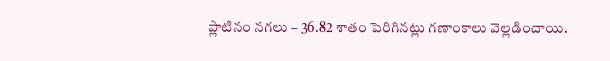ప్లాటినం నగలు – 36.82 శాతం పెరిగినట్లు గణాంకాలు వెల్లడించాయి.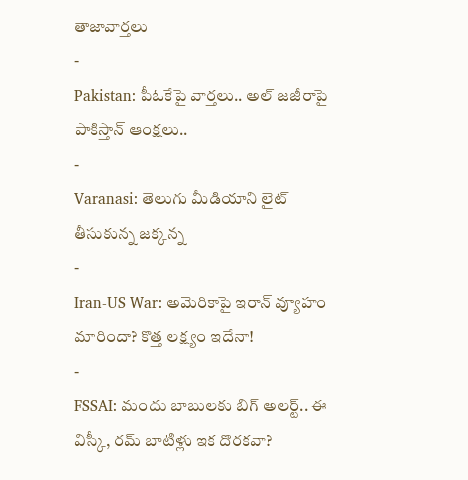తాజావార్తలు
-
Pakistan: పీఓకేపై వార్తలు.. అల్ జజీరాపై పాకిస్తాన్ ఆంక్షలు..
-
Varanasi: తెలుగు మీడియాని లైట్ తీసుకున్న జక్కన్న
-
Iran-US War: అమెరికాపై ఇరాన్ వ్యూహం మారిందా? కొత్త లక్ష్యం ఇదేనా!
-
FSSAI: మందు బాబులకు బిగ్ అలర్ట్.. ఈ విస్కీ, రమ్ బాటిళ్లు ఇక దొరకవా?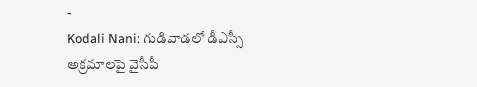-
Kodali Nani: గుడివాడలో డీఎస్సీ అక్రమాలపై వైసీపీ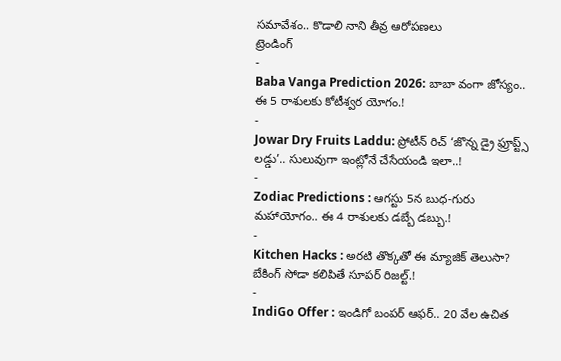సమావేశం.. కొడాలి నాని తీవ్ర ఆరోపణలు
ట్రెండింగ్
-
Baba Vanga Prediction 2026: బాబా వంగా జోస్యం.. ఈ 5 రాశులకు కోటీశ్వర యోగం.!
-
Jowar Dry Fruits Laddu: ప్రోటీన్ రిచ్ ‘జొన్న డ్రై ఫ్రూప్ట్స్ లడ్డు’.. సులువుగా ఇంట్లోనే చేసేయండి ఇలా..!
-
Zodiac Predictions : ఆగస్టు 5న బుధ-గురు మహాయోగం.. ఈ 4 రాశులకు డబ్బే డబ్బు.!
-
Kitchen Hacks : అరటి తొక్కతో ఈ మ్యాజిక్ తెలుసా? బేకింగ్ సోడా కలిపితే సూపర్ రిజల్ట్.!
-
IndiGo Offer : ఇండిగో బంపర్ ఆఫర్.. 20 వేల ఉచిత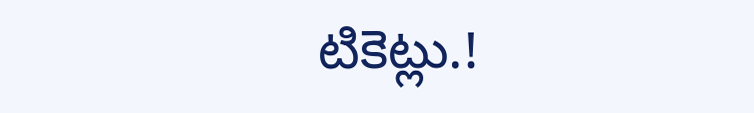టికెట్లు.!